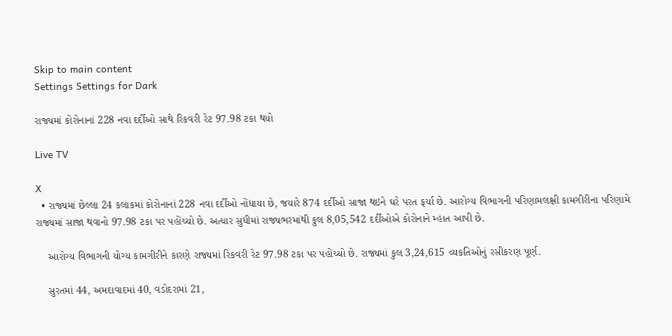Skip to main content
Settings Settings for Dark

રાજ્યમાં કોરોનાનાં 228 નવા દર્દીઓ સાથે રિકવરી રેટ 97.98 ટકા થયો

Live TV

X
  • રાજ્યમાં છેલ્લા 24 કલાકમાં કોરોનાનાં 228 નવા દર્દીઓ નોંધાયા છે, જયારે 874 દર્દીઓ સાજા થઇને ઘરે પરત ફર્યા છે. આરોગ્ય વિભાગની પરિણામલક્ષી કામગીરીના પરિણામે રાજ્યમાં સાજા થવાનો 97.98 ટકા પર પહોંચ્યો છે. અત્યાર સુધીમાં રાજ્યભરમાંથી કુલ 8,05,542 દર્દીઓએ કોરોનાને મ્હાત આપી છે.

    આરોગ્ય વિભાગની યોગ્ય કામગીરીને કારણે રાજ્યમાં રિકવરી રેટ 97.98 ટકા પર પહોંચ્યો છે. રાજ્યમાં કુલ 3,24,615 વ્યકતિઓનું રસીકરણ પૂર્ણ.

    સુરતમાં 44, અમદાવાદમાં 40, વડોદરામાં 21,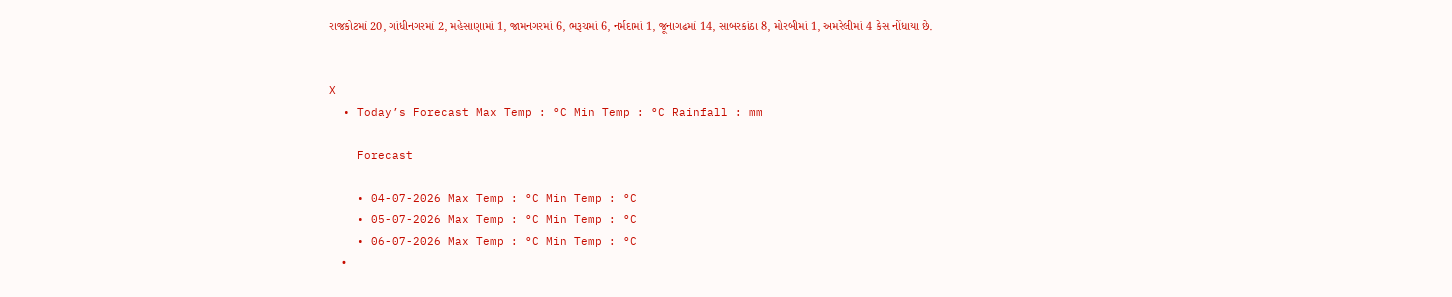રાજકોટમાં 20, ગાંધીનગરમાં 2, મહેસાણામાં 1, જામનગરમાં 6, ભરૂચમાં 6, નર્મદામાં 1, જૂનાગઢમાં 14, સાબરકાંઠા 8, મોરબીમાં 1, અમરેલીમાં 4 કેસ નોંધાયા છે.


X
  • Today’s Forecast Max Temp : °C Min Temp : °C Rainfall : mm

    Forecast

    • 04-07-2026 Max Temp : °C Min Temp : °C
    • 05-07-2026 Max Temp : °C Min Temp : °C
    • 06-07-2026 Max Temp : °C Min Temp : °C
    •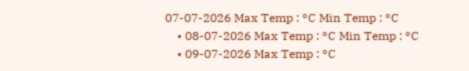07-07-2026 Max Temp : °C Min Temp : °C
    • 08-07-2026 Max Temp : °C Min Temp : °C
    • 09-07-2026 Max Temp : °C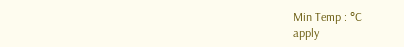Min Temp : °C
apply